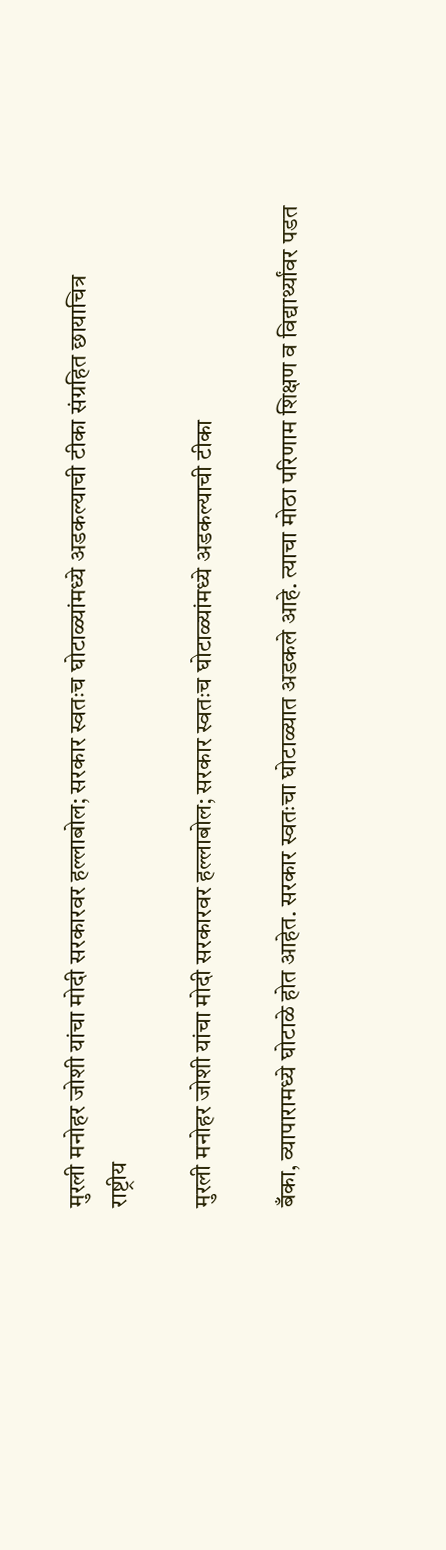मुरली मनोहर जोशी यांचा मोदी सरकारवर हल्लाबोल; सरकार स्वतःच घोटाळ्यांमध्ये अडकल्याची टीका संग्रहित छायाचित्र
राष्ट्रीय

मुरली मनोहर जोशी यांचा मोदी सरकारवर हल्लाबोल; सरकार स्वतःच घोटाळ्यांमध्ये अडकल्याची टीका

बँका, व्यापारामध्ये घोटाळे होत आहेत. सरकार स्वतःचा घोटाळ्यात अडकले आहे. त्याचा मोठा परिणाम शिक्षण व विद्यार्थ्यांवर पडत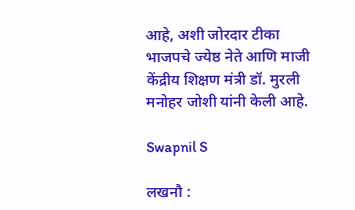आहे, अशी जोरदार टीका भाजपचे ज्येष्ठ नेते आणि माजी केंद्रीय शिक्षण मंत्री डॉ. मुरली मनोहर जोशी यांनी केली आहे.

Swapnil S

लखनौ :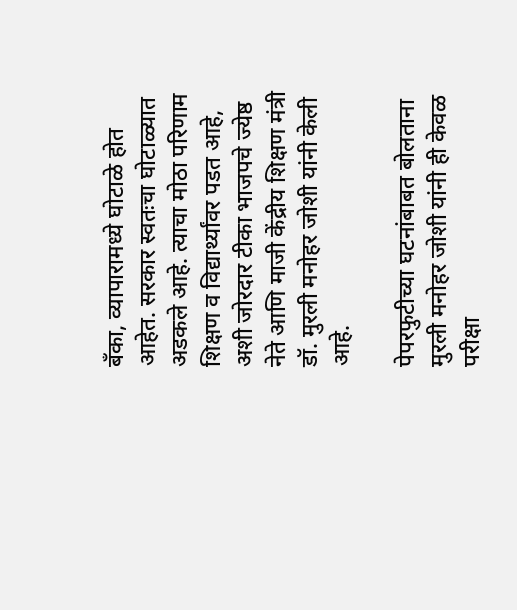बँका, व्यापारामध्ये घोटाळे होत आहेत. सरकार स्वतःचा घोटाळ्यात अडकले आहे. त्याचा मोठा परिणाम शिक्षण व विद्यार्थ्यांवर पडत आहे, अशी जोरदार टीका भाजपचे ज्येष्ठ नेते आणि माजी केंद्रीय शिक्षण मंत्री डॉ. मुरली मनोहर जोशी यांनी केली आहे.

पेपरफुटीच्या घटनांबाबत बोलताना मुरली मनोहर जोशी यांनी ही केवळ परीक्षा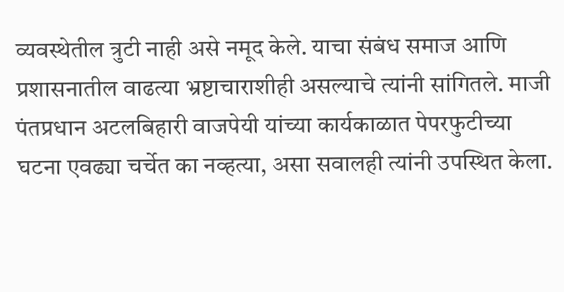व्यवस्थेतील त्रुटी नाही असे नमूद केले. याचा संबंध समाज आणि प्रशासनातील वाढत्या भ्रष्टाचाराशीही असल्याचे त्यांनी सांगितले. माजी पंतप्रधान अटलबिहारी वाजपेयी यांच्या कार्यकाळात पेपरफुटीच्या घटना एवढ्या चर्चेत का नव्हत्या, असा सवालही त्यांनी उपस्थित केला.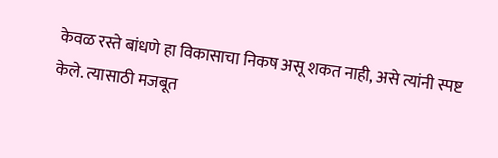केवळ रस्ते बांधणे हा विकासाचा निकष असू शकत नाही, असे त्यांनी स्पष्ट केले. त्यासाठी मजबूत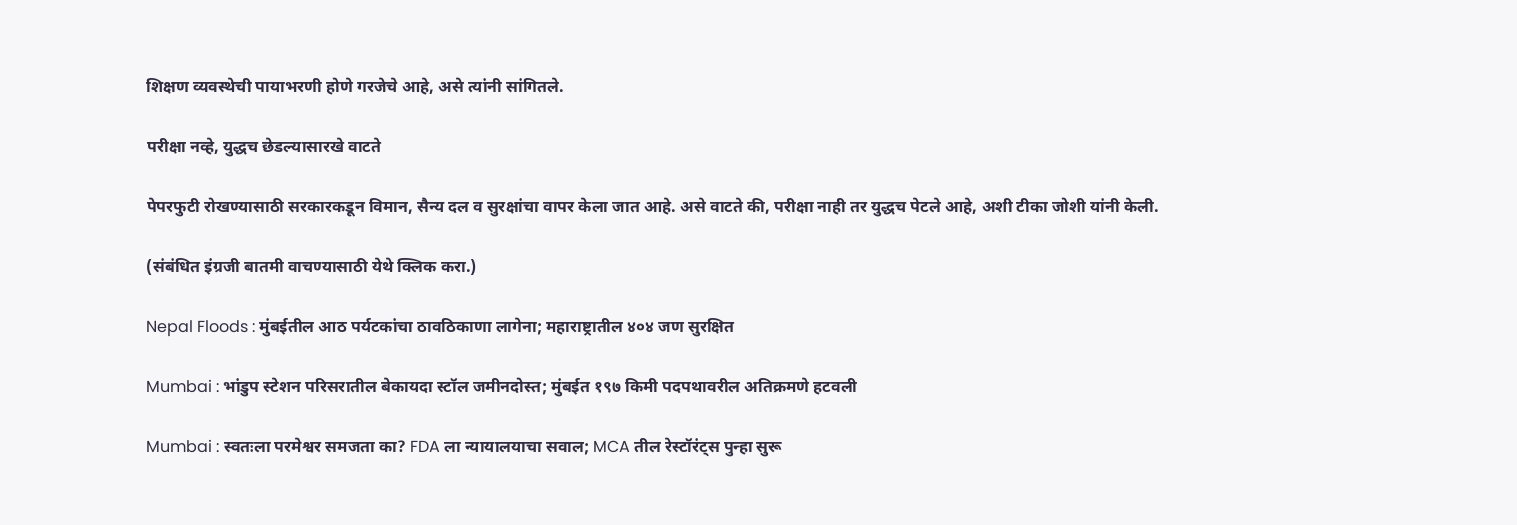शिक्षण व्यवस्थेची पायाभरणी होणे गरजेचे आहे, असे त्यांनी सांगितले.

परीक्षा नव्हे, युद्धच छेडल्यासारखे वाटते

पेपरफुटी रोखण्यासाठी सरकारकडून विमान, सैन्य दल व सुरक्षांचा वापर केला जात आहे. असे वाटते की, परीक्षा नाही तर युद्धच पेटले आहे, अशी टीका जोशी यांनी केली.

(संबंधित इंग्रजी बातमी वाचण्यासाठी येथे क्लिक करा.)

Nepal Floods : मुंबईतील आठ पर्यटकांचा ठावठिकाणा लागेना; महाराष्ट्रातील ४०४ जण सुरक्षित

Mumbai : भांडुप स्टेशन परिसरातील बेकायदा स्टॉल जमीनदोस्त; मुंबईत १९७ किमी पदपथावरील अतिक्रमणे हटवली

Mumbai : स्वतःला परमेश्वर समजता का? FDA ला न्यायालयाचा सवाल; MCA तील रेस्टॉरंट्स पुन्हा सुरू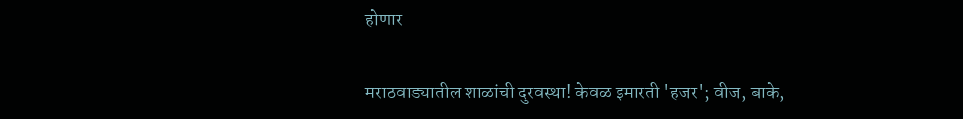होणार

मराठवाड्यातील शाळांची दुरवस्था! केवळ इमारती 'हजर'; वीज, बाके,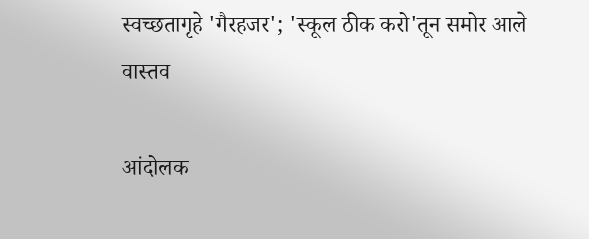स्वच्छतागृहे 'गैरहजर'; 'स्कूल ठीक करो'तून समोर आले वास्तव

आंदोलक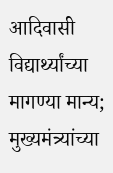आदिवासी विद्यार्थ्यांच्या मागण्या मान्य; मुख्यमंत्र्यांच्या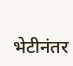भेटीनंतर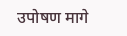उपोषण मागे